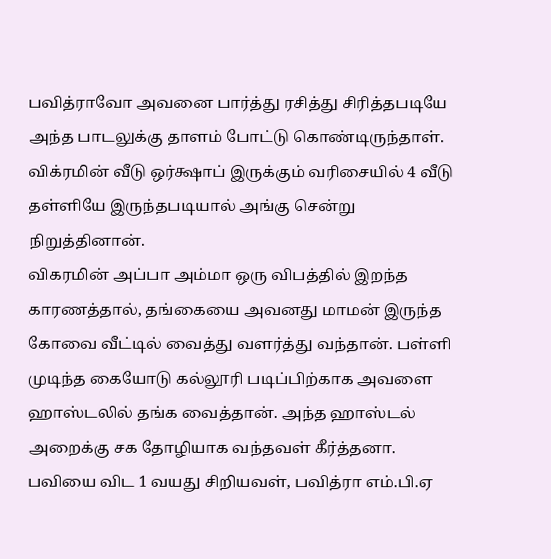பவித்ராவோ அவனை பார்த்து ரசித்து சிரித்தபடியே அந்த பாடலுக்கு தாளம் போட்டு கொண்டிருந்தாள்.
விக்ரமின் வீடு ஒர்க்ஷாப் இருக்கும் வரிசையில் 4 வீடு தள்ளியே இருந்தபடியால் அங்கு சென்று நிறுத்தினான்.
விகரமின் அப்பா அம்மா ஒரு விபத்தில் இறந்த காரணத்தால், தங்கையை அவனது மாமன் இருந்த கோவை வீட்டில் வைத்து வளர்த்து வந்தான். பள்ளி முடிந்த கையோடு கல்லூரி படிப்பிற்காக அவளை ஹாஸ்டலில் தங்க வைத்தான். அந்த ஹாஸ்டல் அறைக்கு சக தோழியாக வந்தவள் கீர்த்தனா.
பவியை விட 1 வயது சிறியவள், பவித்ரா எம்.பி.ஏ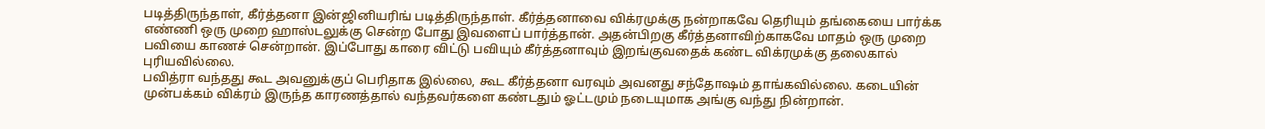படித்திருந்தாள், கீர்த்தனா இன்ஜினியரிங் படித்திருந்தாள். கீர்த்தனாவை விக்ரமுக்கு நன்றாகவே தெரியும் தங்கையை பார்க்க எண்ணி ஒரு முறை ஹாஸ்டலுக்கு சென்ற போது இவளைப் பார்த்தான். அதன்பிறகு கீர்த்தனாவிற்காகவே மாதம் ஒரு முறை பவியை காணச் சென்றான். இப்போது காரை விட்டு பவியும் கீர்த்தனாவும் இறங்குவதைக் கண்ட விக்ரமுக்கு தலைகால் புரியவில்லை.
பவித்ரா வந்தது கூட அவனுக்குப் பெரிதாக இல்லை, கூட கீர்த்தனா வரவும் அவனது சந்தோஷம் தாங்கவில்லை. கடையின் முன்பக்கம் விக்ரம் இருந்த காரணத்தால் வந்தவர்களை கண்டதும் ஓட்டமும் நடையுமாக அங்கு வந்து நின்றான்.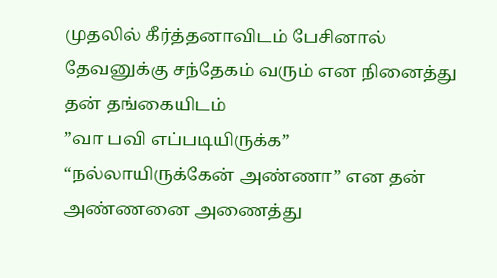முதலில் கீர்த்தனாவிடம் பேசினால் தேவனுக்கு சந்தேகம் வரும் என நினைத்து தன் தங்கையிடம்
”வா பவி எப்படியிருக்க”
“நல்லாயிருக்கேன் அண்ணா” என தன் அண்ணனை அணைத்து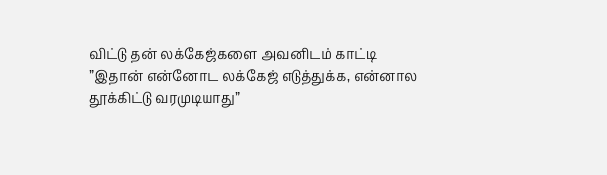விட்டு தன் லக்கேஜ்களை அவனிடம் காட்டி
”இதான் என்னோட லக்கேஜ் எடுத்துக்க, என்னால தூக்கிட்டு வரமுடியாது”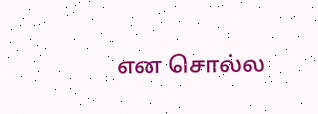என சொல்ல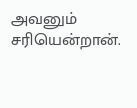அவனும் சரியென்றான்.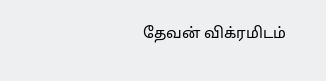தேவன் விக்ரமிடம்